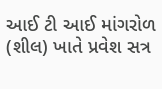આઈ ટી આઈ માંગરોળ (શીલ) ખાતે પ્રવેશ સત્ર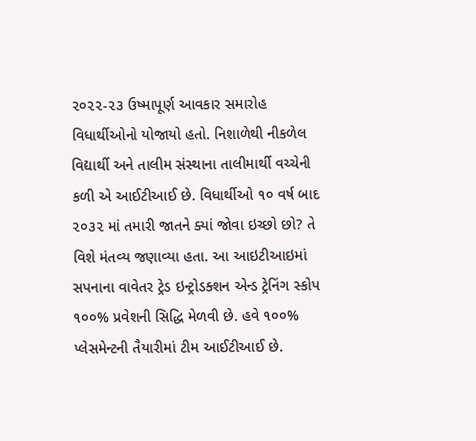૨૦૨૨-૨૩ ઉષ્માપૂર્ણ આવકાર સમારોહ વિધાર્થીઓનો યોજાયો હતો. નિશાળેથી નીકળેલ વિદ્યાર્થી અને તાલીમ સંસ્થાના તાલીમાર્થી વચ્ચેની કળી એ આઈટીઆઈ છે. વિધાર્થીઓ ૧૦ વર્ષ બાદ ૨૦૩૨ માં તમારી જાતને ક્યાં જોવા ઇચ્છો છો? તે વિશે મંતવ્ય જણાવ્યા હતા. આ આઇટીઆઇમાં સપનાના વાવેતર ટ્રેડ ઇન્ટ્રોડક્શન એન્ડ ટ્રેનિંગ સ્કોપ ૧૦૦% પ્રવેશની સિદ્ધિ મેળવી છે. હવે ૧૦૦% પ્લેસમેન્ટની તૈયારીમાં ટીમ આઈટીઆઈ છે.